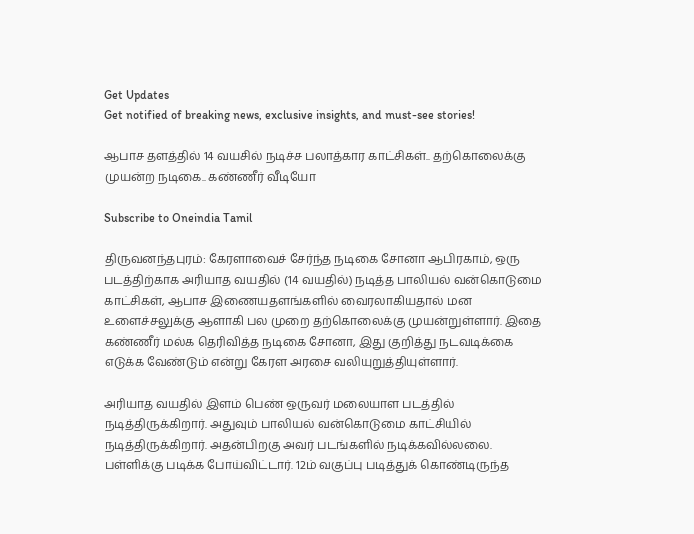Get Updates
Get notified of breaking news, exclusive insights, and must-see stories!

ஆபாச தளத்தில் 14 வயசில் நடிச்ச பலாத்கார காட்சிகள்.. தற்கொலைக்கு முயன்ற நடிகை.. கண்ணீர் வீடியோ

Subscribe to Oneindia Tamil

திருவனந்தபுரம்: கேரளாவைச் சேர்ந்த நடிகை சோனா ஆபிரகாம், ஒரு படத்திற்காக அரியாத வயதில் (14 வயதில்) நடித்த பாலியல் வன்கொடுமை காட்சிகள், ஆபாச இணையதளங்களில் வைரலாகியதால் மன உளைச்சலுக்கு ஆளாகி பல முறை தற்கொலைக்கு முயன்றுள்ளார். இதை கண்ணீர் மல்க தெரிவித்த நடிகை சோனா, இது குறித்து நடவடிக்கை எடுக்க வேண்டும் என்று கேரள அரசை வலியுறுத்தியுள்ளார்.

அரியாத வயதில் இளம் பெண் ஒருவர் மலையாள படத்தில் நடித்திருக்கிறார். அதுவும் பாலியல் வன்கொடுமை காட்சியில் நடித்திருக்கிறார். அதன்பிறகு அவர் படங்களில் நடிக்கவில்லலை. பள்ளிக்கு படிக்க போய்விட்டார். 12ம் வகுப்பு படித்துக் கொண்டிருந்த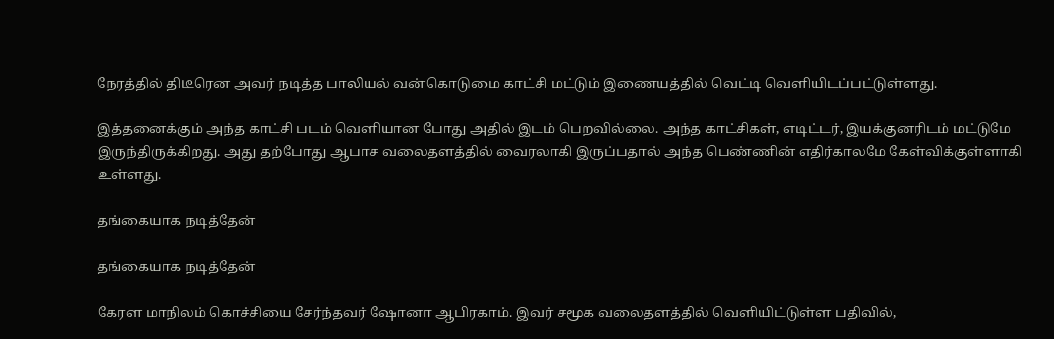நேரத்தில் திடீரென அவர் நடித்த பாலியல் வன்கொடுமை காட்சி மட்டும் இணையத்தில் வெட்டி வெளியிடப்பட்டுள்ளது.

இத்தனைக்கும் அந்த காட்சி படம் வெளியான போது அதில் இடம் பெறவில்லை. அந்த காட்சிகள், எடிட்டர், இயக்குனரிடம் மட்டுமே இருந்திருக்கிறது. அது தற்போது ஆபாச வலைதளத்தில் வைரலாகி இருப்பதால் அந்த பெண்ணின் எதிர்காலமே கேள்விக்குள்ளாகி உள்ளது.

தங்கையாக நடித்தேன்

தங்கையாக நடித்தேன்

கேரள மாநிலம் கொச்சியை சேர்ந்தவர் ஷோனா ஆபிரகாம். இவர் சமூக வலைதளத்தில் வெளியிட்டுள்ள பதிவில்,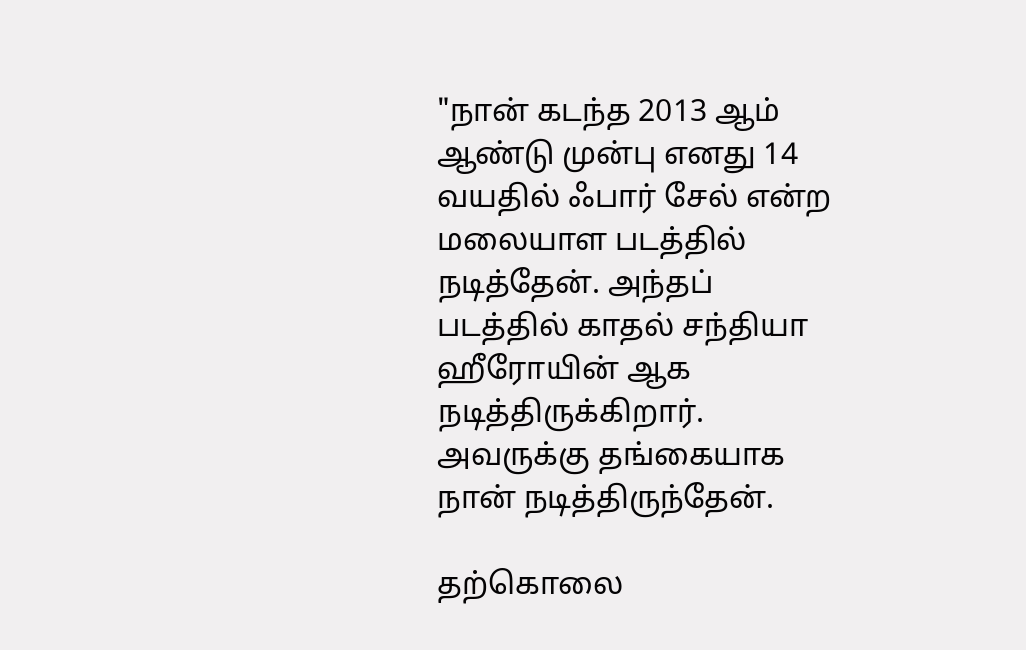"நான் கடந்த 2013 ஆம் ஆண்டு முன்பு எனது 14 வயதில் ஃபார் சேல் என்ற மலையாள படத்தில் நடித்தேன். அந்தப் படத்தில் காதல் சந்தியா ஹீரோயின் ஆக நடித்திருக்கிறார். அவருக்கு தங்கையாக நான் நடித்திருந்தேன்.

தற்கொலை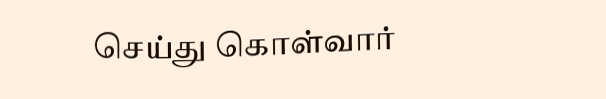செய்து கொள்வார்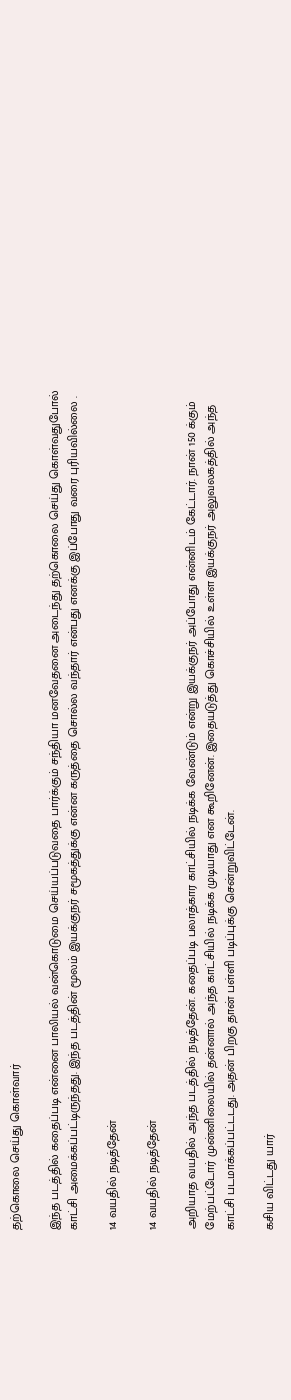தற்கொலை செய்து கொள்வார்

இந்த படத்தில் கதைப்படி என்னை பாலியல் வன்கொடுமை செய்யப்படுவதை பார்க்கும் சந்தியா மனவேதனை அடைந்து தற்கொலை செய்து கொள்வதுபோல் காட்சி அமைக்கப்பட்டிருந்தது. இந்த படத்தின் மூலம் இயக்குநர் சமூகத்துக்கு என்ன கருத்தை சொல்ல வந்தார் என்பது எனக்கு இப்போது வரை புரியவில்லை .

14 வயதில் நடித்தேன்

14 வயதில் நடித்தேன்

அறியாத வயதில் அந்த படத்தில் நடித்தேன். கதைப்படி பலாத்கார காட்சியில் நடிக்க வேண்டும் என்று இயக்குநர் அப்போது என்னிடம் கேட்டார். நான் 150 க்கும் மேற்பட்டோர் முன்னிலையில் தன்னால் அந்த காட்சியில் நடிக்க முடியாது என கூறினேன். இதையடுத்து கொச்சியில் உள்ள இயக்குநர் அலுவலகத்தில் அந்த காட்சி படமாக்கப்பட்டடது. அதன் பிறகு தான் பள்ளி படிப்புக்கு சென்றுவிட்டேன்.

கசிய விட்டது யார்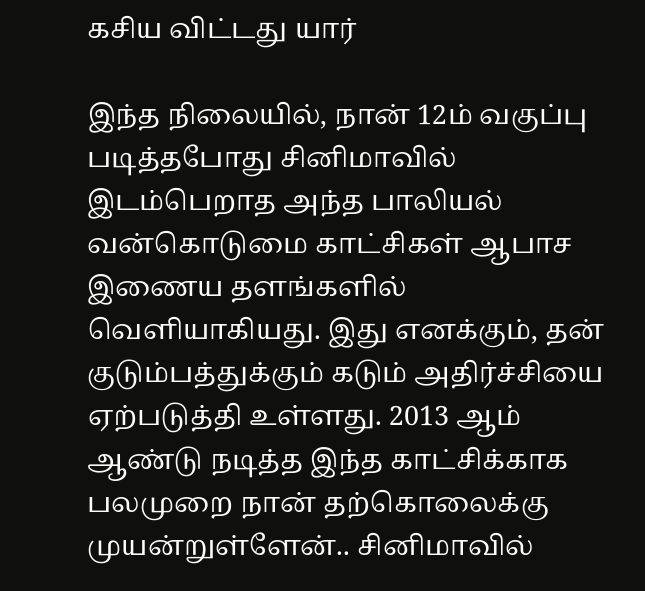கசிய விட்டது யார்

இந்த நிலையில், நான் 12ம் வகுப்பு படித்தபோது சினிமாவில் இடம்பெறாத அந்த பாலியல் வன்கொடுமை காட்சிகள் ஆபாச இணைய தளங்களில் வெளியாகியது. இது எனக்கும், தன் குடும்பத்துக்கும் கடும் அதிர்ச்சியை ஏற்படுத்தி உள்ளது. 2013 ஆம் ஆண்டு நடித்த இந்த காட்சிக்காக பலமுறை நான் தற்கொலைக்கு முயன்றுள்ளேன்.. சினிமாவில்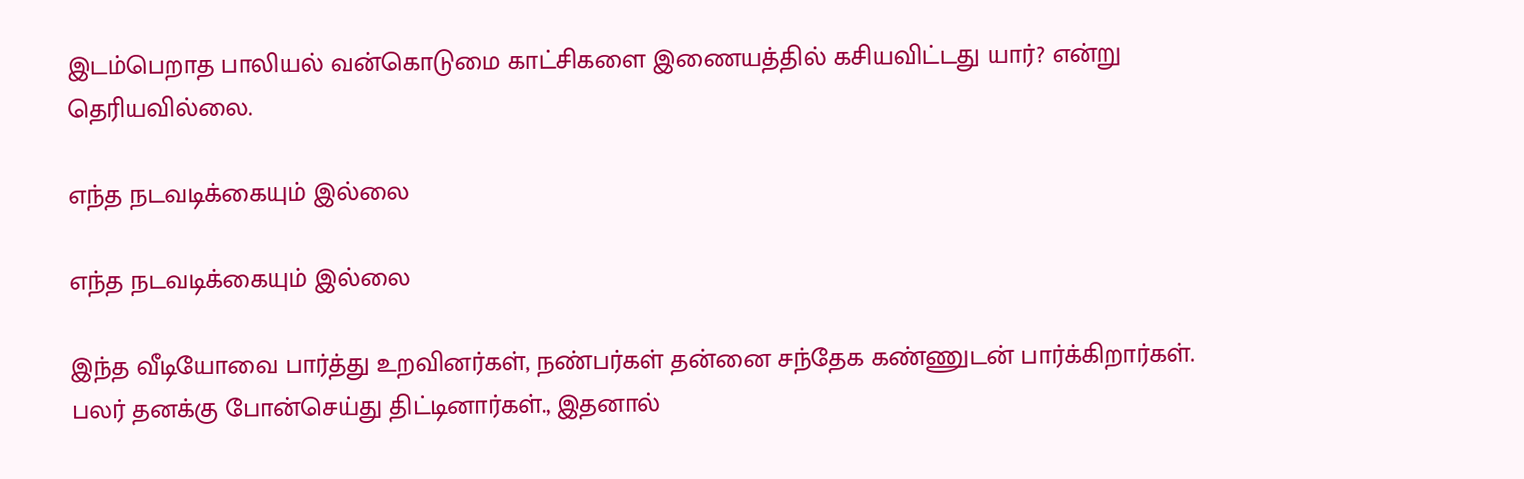இடம்பெறாத பாலியல் வன்கொடுமை காட்சிகளை இணையத்தில் கசியவிட்டது யார்? என்று தெரியவில்லை.

எந்த நடவடிக்கையும் இல்லை

எந்த நடவடிக்கையும் இல்லை

இந்த வீடியோவை பார்த்து உறவினர்கள், நண்பர்கள் தன்னை சந்தேக கண்ணுடன் பார்க்கிறார்கள். பலர் தனக்கு போன்செய்து திட்டினார்கள்., இதனால்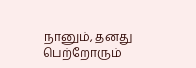நானும், தனது பெற்றோரும்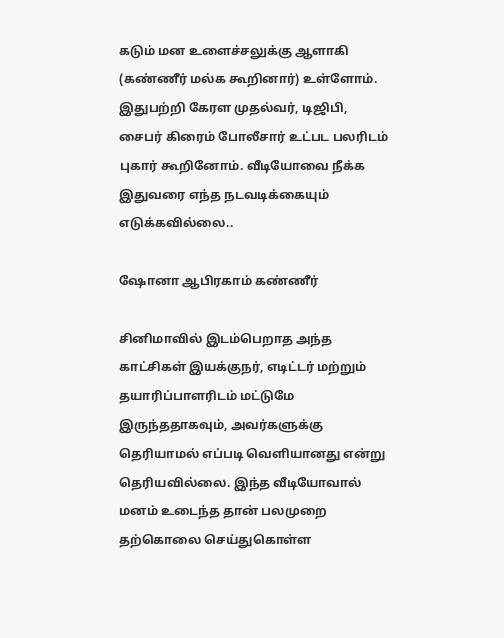கடும் மன உளைச்சலுக்கு ஆளாகி (கண்ணீர் மல்க கூறினார்) உள்ளோம். இதுபற்றி கேரள முதல்வர், டிஜிபி, சைபர் கிரைம் போலீசார் உட்பட பலரிடம் புகார் கூறினோம். வீடியோவை நீக்க இதுவரை எந்த நடவடிக்கையும் எடுக்கவில்லை..

ஷோனா ஆபிரகாம் கண்ணீர்

சினிமாவில் இடம்பெறாத அந்த காட்சிகள் இயக்குநர், எடிட்டர் மற்றும் தயாரிப்பாளரிடம் மட்டுமே இருந்ததாகவும், அவர்களுக்கு தெரியாமல் எப்படி வெளியானது என்று தெரியவில்லை. இந்த வீடியோவால் மனம் உடைந்த தான் பலமுறை தற்கொலை செய்துகொள்ள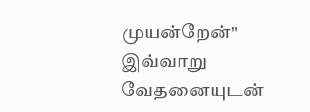முயன்றேன்" இவ்வாறு வேதனையுடன்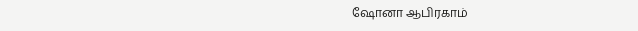ஷோனா ஆபிரகாம்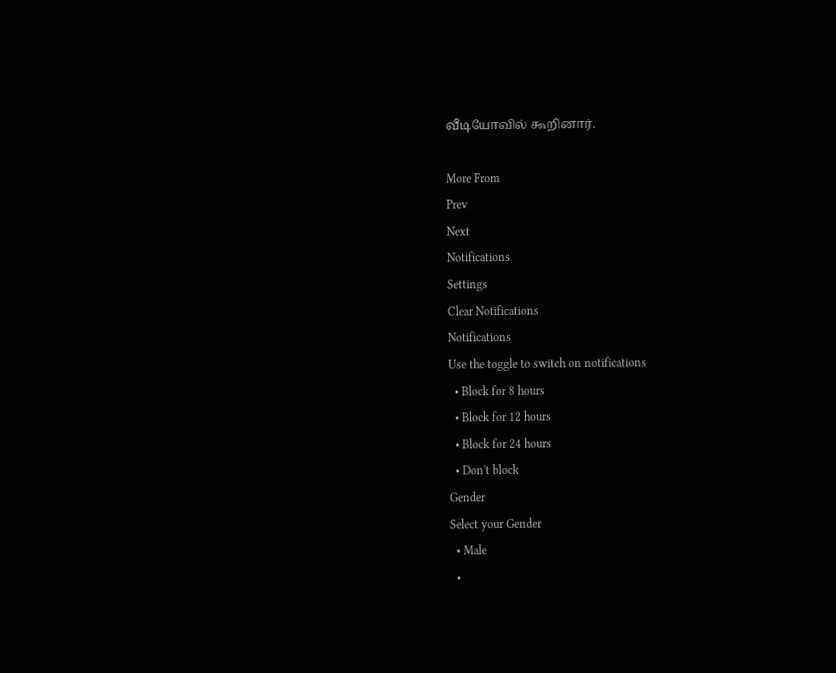வீடியோவில் கூறினார்.

More From
Prev
Next
Notifications
Settings
Clear Notifications
Notifications
Use the toggle to switch on notifications
  • Block for 8 hours
  • Block for 12 hours
  • Block for 24 hours
  • Don't block
Gender
Select your Gender
  • Male
  •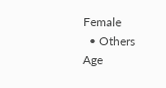Female
  • Others
Age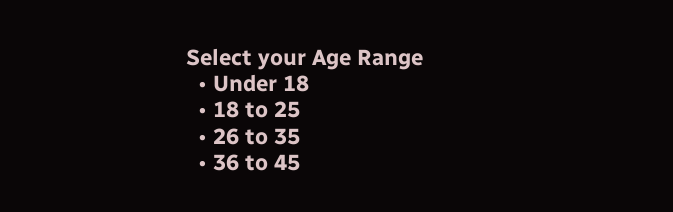Select your Age Range
  • Under 18
  • 18 to 25
  • 26 to 35
  • 36 to 45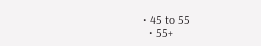• 45 to 55
  • 55+